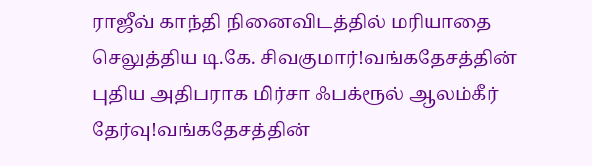ராஜீவ் காந்தி நினைவிடத்தில் மரியாதை செலுத்திய டி.கே. சிவகுமார்!வங்கதேசத்தின் புதிய அதிபராக மிர்சா ஃபக்ரூல் ஆலம்கீர் தேர்வு!வங்கதேசத்தின்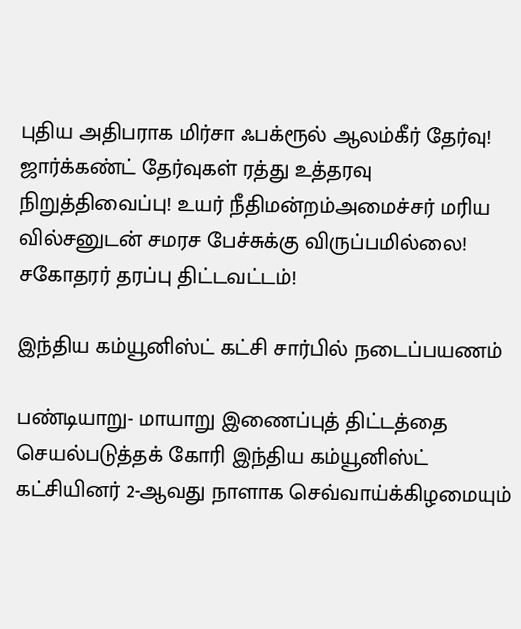புதிய அதிபராக மிர்சா ஃபக்ரூல் ஆலம்கீர் தேர்வு! ஜார்க்கண்ட் தேர்வுகள் ரத்து உத்தரவு நிறுத்திவைப்பு! உயர் நீதிமன்றம்அமைச்சர் மரிய வில்சனுடன் சமரச பேச்சுக்கு விருப்பமில்லை! சகோதரர் தரப்பு திட்டவட்டம்!

இந்திய கம்யூனிஸ்ட் கட்சி சார்பில் நடைப்பயணம்

பண்டியாறு- மாயாறு இணைப்புத் திட்டத்தை செயல்படுத்தக் கோரி இந்திய கம்யூனிஸ்ட் கட்சியினர் 2-ஆவது நாளாக செவ்வாய்க்கிழமையும்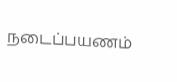நடைப்பயணம்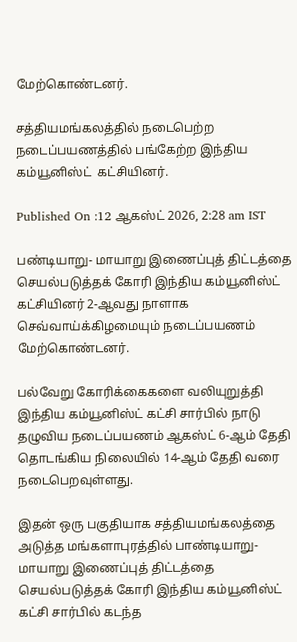மேற்கொண்டனர்.

சத்தியமங்கலத்தில் நடைபெற்ற நடைப்பயணத்தில் பங்கேற்ற இந்திய  கம்யூனிஸ்ட்  கட்சியினர்.

Published On :12 ஆகஸ்ட் 2026, 2:28 am IST

பண்டியாறு- மாயாறு இணைப்புத் திட்டத்தை செயல்படுத்தக் கோரி இந்திய கம்யூனிஸ்ட் கட்சியினர் 2-ஆவது நாளாக செவ்வாய்க்கிழமையும் நடைப்பயணம் மேற்கொண்டனர்.

பல்வேறு கோரிக்கைகளை வலியுறுத்தி இந்திய கம்யூனிஸ்ட் கட்சி சார்பில் நாடு தழுவிய நடைப்பயணம் ஆகஸ்ட் 6-ஆம் தேதி தொடங்கிய நிலையில் 14-ஆம் தேதி வரை நடைபெறவுள்ளது.

இதன் ஒரு பகுதியாக சத்தியமங்கலத்தை அடுத்த மங்களாபுரத்தில் பாண்டியாறு-மாயாறு இணைப்புத் திட்டத்தை செயல்படுத்தக் கோரி இந்திய கம்யூனிஸ்ட் கட்சி சார்பில் கடந்த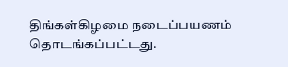திங்கள்கிழமை நடைப்பயணம் தொடங்கப்பட்டது.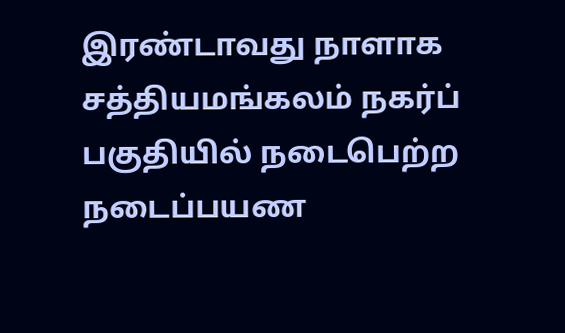இரண்டாவது நாளாக சத்தியமங்கலம் நகர்ப் பகுதியில் நடைபெற்ற நடைப்பயண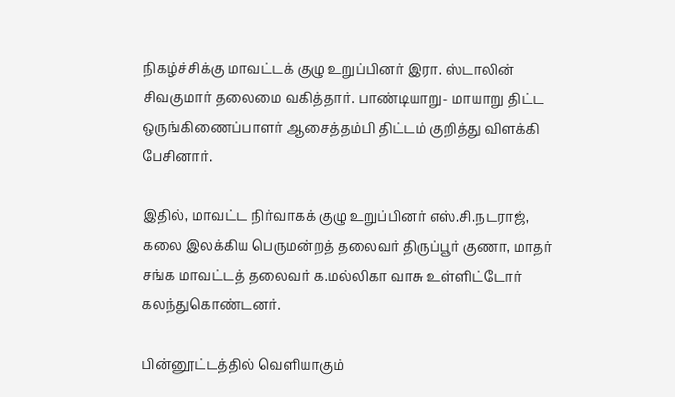நிகழ்ச்சிக்கு மாவட்டக் குழு உறுப்பினர் இரா. ஸ்டாலின் சிவகுமார் தலைமை வகித்தார். பாண்டியாறு- மாயாறு திட்ட ஒருங்கிணைப்பாளர் ஆசைத்தம்பி திட்டம் குறித்து விளக்கி பேசினார்.

இதில், மாவட்ட நிர்வாகக் குழு உறுப்பினர் எஸ்.சி.நடராஜ், கலை இலக்கிய பெருமன்றத் தலைவர் திருப்பூர் குணா, மாதர் சங்க மாவட்டத் தலைவர் க.மல்லிகா வாசு உள்ளிட்டோர் கலந்துகொண்டனர்.

பின்னூட்டத்தில் வெளியாகும்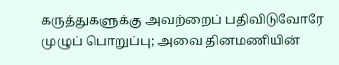கருத்துகளுக்கு அவற்றைப் பதிவிடுவோரே முழுப் பொறுப்பு; அவை தினமணியின்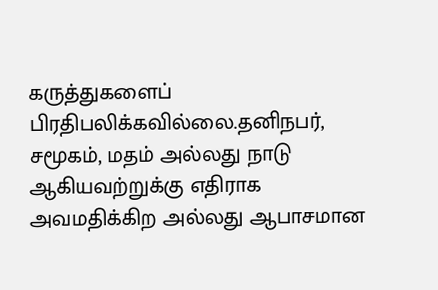கருத்துகளைப் பிரதிபலிக்கவில்லை.தனிநபர், சமூகம், மதம் அல்லது நாடு ஆகியவற்றுக்கு எதிராக அவமதிக்கிற அல்லது ஆபாசமான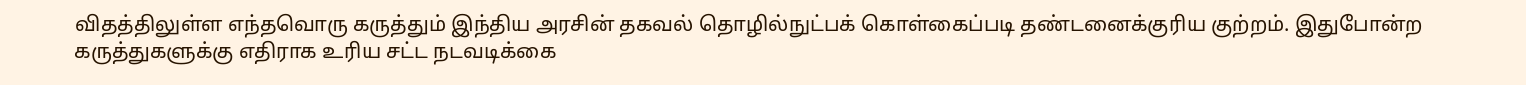விதத்திலுள்ள எந்தவொரு கருத்தும் இந்திய அரசின் தகவல் தொழில்நுட்பக் கொள்கைப்படி தண்டனைக்குரிய குற்றம். இதுபோன்ற கருத்துகளுக்கு எதிராக உரிய சட்ட நடவடிக்கை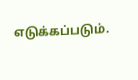எடுக்கப்படும்.